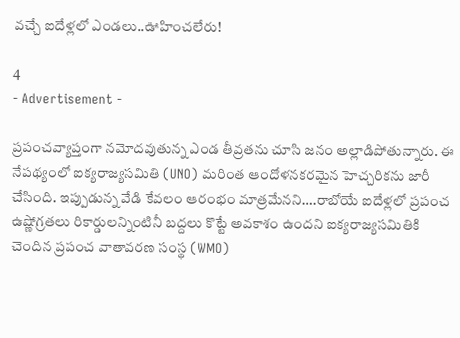వచ్చే ఐదేళ్లలో ఎండలు..ఊహించలేరు!

4
- Advertisement -

ప్రపంచవ్యాప్తంగా నమోదవుతున్న ఎండ తీవ్రతను చూసి జనం అల్లాడిపోతున్నారు. ఈ నేపథ్యంలో ఐక్యరాజ్యసమితి (UNO) మరింత ఆందోళనకరమైన హెచ్చరికను జారీ చేసింది. ఇప్పుడున్న వేడి కేవలం ఆరంభం మాత్రమేనని….రాబోయే ఐదేళ్లలో ప్రపంచ ఉష్ణోగ్రతలు రికార్డులన్నింటినీ బద్దలు కొట్టే అవకాశం ఉందని ఐక్యరాజ్యసమితికి చెందిన ప్రపంచ వాతావరణ సంస్థ (WMO)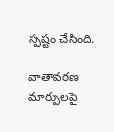స్పష్టం చేసింది.

వాతావరణ మార్పులపై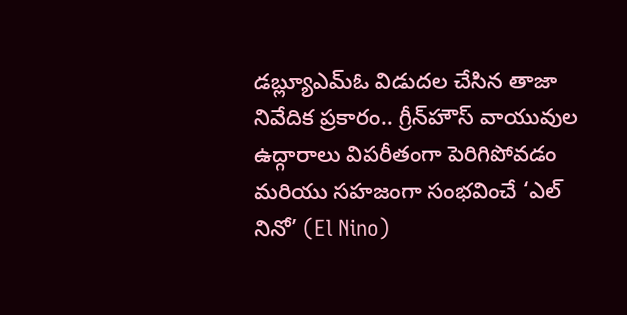డబ్ల్యూఎమ్ఓ విడుదల చేసిన తాజా నివేదిక ప్రకారం.. గ్రీన్‌హౌస్ వాయువుల ఉద్గారాలు విపరీతంగా పెరిగిపోవడం మరియు సహజంగా సంభవించే ‘ఎల్ నినో’ (El Nino)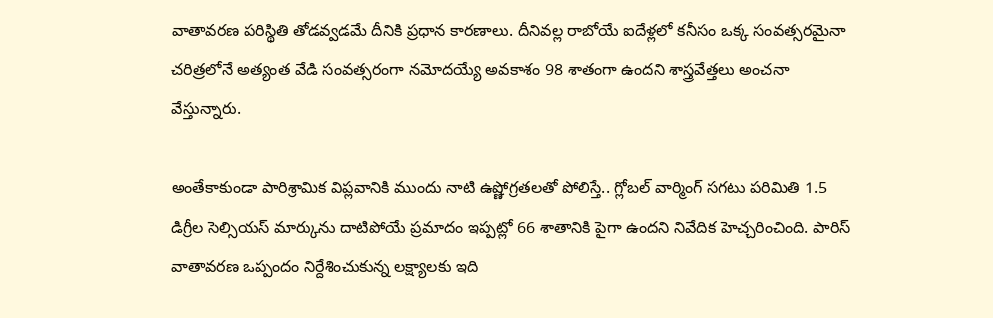వాతావరణ పరిస్థితి తోడవ్వడమే దీనికి ప్రధాన కారణాలు. దీనివల్ల రాబోయే ఐదేళ్లలో కనీసం ఒక్క సంవత్సరమైనా చరిత్రలోనే అత్యంత వేడి సంవత్సరంగా నమోదయ్యే అవకాశం 98 శాతంగా ఉందని శాస్త్రవేత్తలు అంచనా వేస్తున్నారు.

అంతేకాకుండా పారిశ్రామిక విప్లవానికి ముందు నాటి ఉష్ణోగ్రతలతో పోలిస్తే.. గ్లోబల్ వార్మింగ్ సగటు పరిమితి 1.5 డిగ్రీల సెల్సియస్ మార్కును దాటిపోయే ప్రమాదం ఇప్పట్లో 66 శాతానికి పైగా ఉందని నివేదిక హెచ్చరించింది. పారిస్ వాతావరణ ఒప్పందం నిర్దేశించుకున్న లక్ష్యాలకు ఇది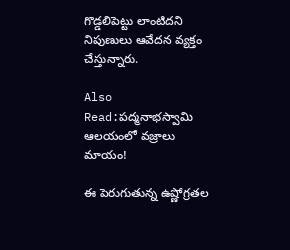గొడ్డలిపెట్టు లాంటిదని నిపుణులు ఆవేదన వ్యక్తం చేస్తున్నారు.

Also Read:పద్మనాభస్వామి ఆలయంలో వజ్రాలు మాయం!

ఈ పెరుగుతున్న ఉష్ణోగ్రతల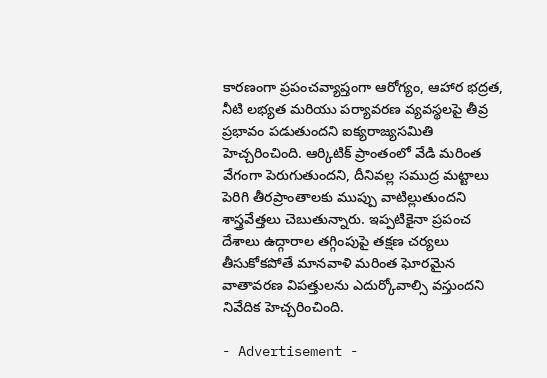కారణంగా ప్రపంచవ్యాప్తంగా ఆరోగ్యం, ఆహార భద్రత, నీటి లభ్యత మరియు పర్యావరణ వ్యవస్థలపై తీవ్ర ప్రభావం పడుతుందని ఐక్యరాజ్యసమితి హెచ్చరించింది. ఆర్కిటిక్ ప్రాంతంలో వేడి మరింత వేగంగా పెరుగుతుందని, దీనివల్ల సముద్ర మట్టాలు పెరిగి తీరప్రాంతాలకు ముప్పు వాటిల్లుతుందని శాస్త్రవేత్తలు చెబుతున్నారు. ఇప్పటికైనా ప్రపంచ దేశాలు ఉద్గారాల తగ్గింపుపై తక్షణ చర్యలు తీసుకోకపోతే మానవాళి మరింత ఘోరమైన వాతావరణ విపత్తులను ఎదుర్కోవాల్సి వస్తుందని నివేదిక హెచ్చరించింది.

- Advertisement -